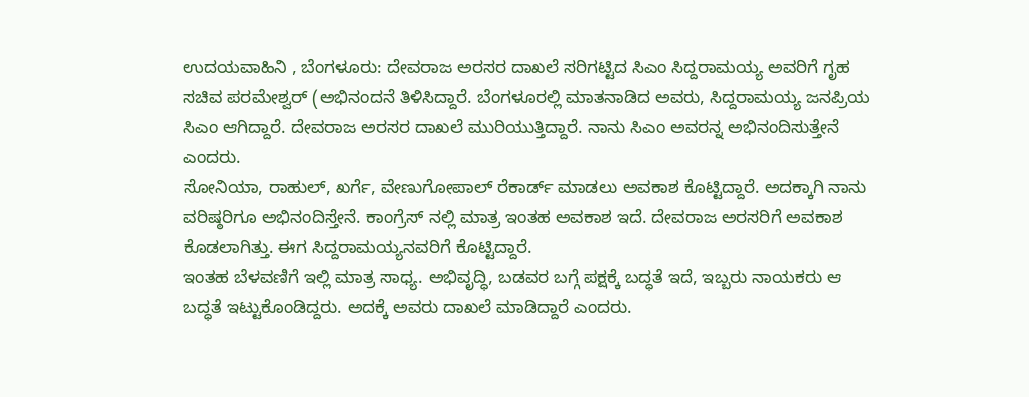ಉದಯವಾಹಿನಿ , ಬೆಂಗಳೂರು: ದೇವರಾಜ ಅರಸರ ದಾಖಲೆ ಸರಿಗಟ್ಟಿದ ಸಿಎಂ ಸಿದ್ದರಾಮಯ್ಯ ಅವರಿಗೆ ಗೃಹ ಸಚಿವ ಪರಮೇಶ್ವರ್ (ಅಭಿನಂದನೆ ತಿಳಿಸಿದ್ದಾರೆ. ಬೆಂಗಳೂರಲ್ಲಿ ಮಾತನಾಡಿದ ಅವರು, ಸಿದ್ದರಾಮಯ್ಯ ಜನಪ್ರಿಯ ಸಿಎಂ ಆಗಿದ್ದಾರೆ. ದೇವರಾಜ ಅರಸರ ದಾಖಲೆ ಮುರಿಯುತ್ತಿದ್ದಾರೆ. ನಾನು ಸಿಎಂ ಅವರನ್ನ ಅಭಿನಂದಿಸುತ್ತೇನೆ ಎಂದರು.
ಸೋನಿಯಾ, ರಾಹುಲ್, ಖರ್ಗೆ, ವೇಣುಗೋಪಾಲ್ ರೆಕಾರ್ಡ್ ಮಾಡಲು ಅವಕಾಶ ಕೊಟ್ಟಿದ್ದಾರೆ. ಅದಕ್ಕಾಗಿ ನಾನು ವರಿಷ್ಠರಿಗೂ ಅಭಿನಂದಿಸ್ತೇನೆ. ಕಾಂಗ್ರೆಸ್ ನಲ್ಲಿ ಮಾತ್ರ ಇಂತಹ ಅವಕಾಶ ಇದೆ. ದೇವರಾಜ ಅರಸರಿಗೆ ಅವಕಾಶ ಕೊಡಲಾಗಿತ್ತು. ಈಗ ಸಿದ್ದರಾಮಯ್ಯನವರಿಗೆ ಕೊಟ್ಟಿದ್ದಾರೆ.
ಇಂತಹ ಬೆಳವಣಿಗೆ ಇಲ್ಲಿ ಮಾತ್ರ ಸಾಧ್ಯ. ಅಭಿವೃದ್ಧಿ, ಬಡವರ ಬಗ್ಗೆ ಪಕ್ಷಕ್ಕೆ ಬದ್ಧತೆ ಇದೆ, ಇಬ್ಬರು ನಾಯಕರು ಆ ಬದ್ಧತೆ ಇಟ್ಟುಕೊಂಡಿದ್ದರು. ಅದಕ್ಕೆ ಅವರು ದಾಖಲೆ ಮಾಡಿದ್ದಾರೆ ಎಂದರು.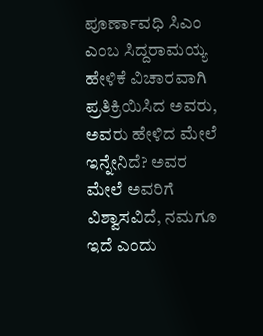ಪೂರ್ಣಾವಧಿ ಸಿಎಂ ಎಂಬ ಸಿದ್ದರಾಮಯ್ಯ ಹೇಳಿಕೆ ವಿಚಾರವಾಗಿ ಪ್ರತಿಕ್ರಿಯಿಸಿದ ಅವರು, ಅವರು ಹೇಳಿದ ಮೇಲೆ ಇನ್ನೇನಿದೆ? ಅವರ ಮೇಲೆ ಅವರಿಗೆ ವಿಶ್ವಾಸವಿದೆ, ನಮಗೂ ಇದೆ ಎಂದು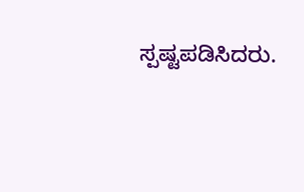ಸ್ಪಷ್ಟಪಡಿಸಿದರು.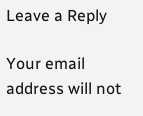Leave a Reply

Your email address will not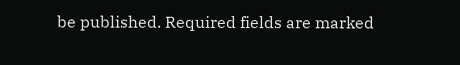be published. Required fields are marked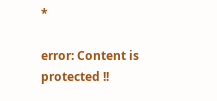*

error: Content is protected !!